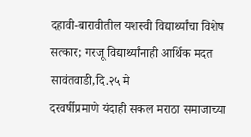दहावी-बारावीतील यशस्वी विद्यार्थ्यांचा विशेष सत्कार; गरजू विद्यार्थ्यांनाही आर्थिक मदत
सावंतवाडी,दि.२५ मे
दरवर्षीप्रमाणे यंदाही सकल मराठा समाजाच्या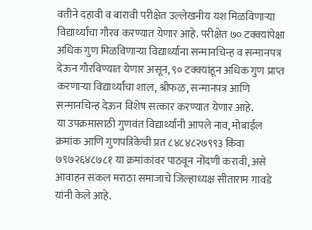वतीने दहावी व बारावी परीक्षेत उल्लेखनीय यश मिळविणाऱ्या विद्यार्थ्यांचा गौरव करण्यात येणार आहे. परीक्षेत ७० टक्क्यांपेक्षा अधिक गुण मिळविणाऱ्या विद्यार्थ्यांना सन्मानचिन्ह व सन्मानपत्र देऊन गौरविण्यात येणार असून, ९० टक्क्यांहून अधिक गुण प्राप्त करणाऱ्या विद्यार्थ्यांचा शाल, श्रीफळ, सन्मानपत्र आणि सन्मानचिन्ह देऊन विशेष सत्कार करण्यात येणार आहे.
या उपक्रमासाठी गुणवंत विद्यार्थ्यांनी आपले नाव, मोबाईल क्रमांक आणि गुणपत्रिकेची प्रत ८४८४८२७९९३ किंवा ७९७२६४८७८१ या क्रमांकांवर पाठवून नोंदणी करावी, असे आवाहन सकल मराठा समाजाचे जिल्हाध्यक्ष सीताराम गावडे यांनी केले आहे.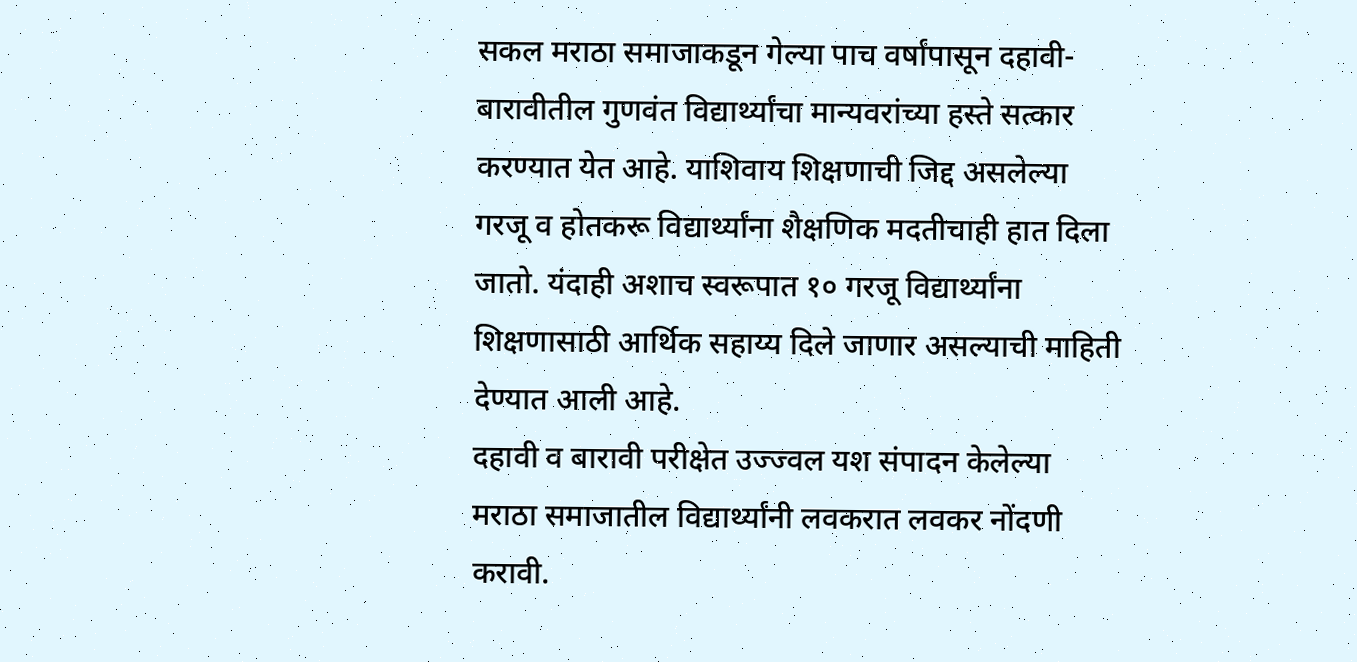सकल मराठा समाजाकडून गेल्या पाच वर्षांपासून दहावी-बारावीतील गुणवंत विद्यार्थ्यांचा मान्यवरांच्या हस्ते सत्कार करण्यात येत आहे. याशिवाय शिक्षणाची जिद्द असलेल्या गरजू व होतकरू विद्यार्थ्यांना शैक्षणिक मदतीचाही हात दिला जातो. यंदाही अशाच स्वरूपात १० गरजू विद्यार्थ्यांना शिक्षणासाठी आर्थिक सहाय्य दिले जाणार असल्याची माहिती देण्यात आली आहे.
दहावी व बारावी परीक्षेत उज्ज्वल यश संपादन केलेल्या मराठा समाजातील विद्यार्थ्यांनी लवकरात लवकर नोंदणी करावी.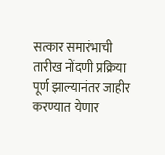सत्कार समारंभाची तारीख नोंदणी प्रक्रिया पूर्ण झाल्यानंतर जाहीर करण्यात येणार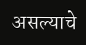असल्याचे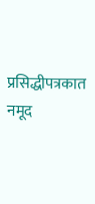प्रसिद्धीपत्रकात नमूद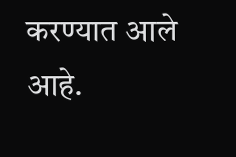करण्यात आले आहे.